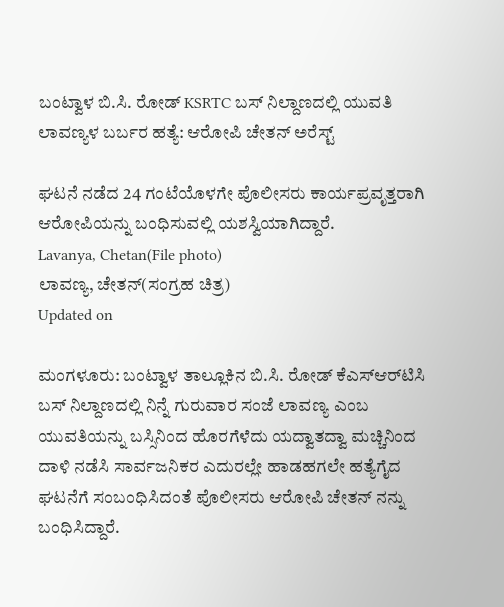ಬಂಟ್ವಾಳ ಬಿ.ಸಿ. ರೋಡ್ KSRTC ಬಸ್ ನಿಲ್ದಾಣದಲ್ಲಿ ಯುವತಿ ಲಾವಣ್ಯಳ ಬರ್ಬರ ಹತ್ಯೆ: ಆರೋಪಿ ಚೇತನ್ ಅರೆಸ್ಟ್

ಘಟನೆ ನಡೆದ 24 ಗಂಟೆಯೊಳಗೇ ಪೊಲೀಸರು ಕಾರ್ಯಪ್ರವೃತ್ತರಾಗಿ ಆರೋಪಿಯನ್ನು ಬಂಧಿಸುವಲ್ಲಿ ಯಶಸ್ವಿಯಾಗಿದ್ದಾರೆ.
Lavanya, Chetan(File photo)
ಲಾವಣ್ಯ, ಚೇತನ್(ಸಂಗ್ರಹ ಚಿತ್ರ)
Updated on

ಮಂಗಳೂರು: ಬಂಟ್ವಾಳ ತಾಲ್ಲೂಕಿನ ಬಿ.ಸಿ. ರೋಡ್ ಕೆಎಸ್‌ಆರ್‌ಟಿಸಿ ಬಸ್ ನಿಲ್ದಾಣದಲ್ಲಿ ನಿನ್ನೆ ಗುರುವಾರ ಸಂಜೆ ಲಾವಣ್ಯ ಎಂಬ ಯುವತಿಯನ್ನು ಬಸ್ಸಿನಿಂದ ಹೊರಗೆಳೆದು ಯದ್ವಾತದ್ವಾ ಮಚ್ಚಿನಿಂದ ದಾಳಿ ನಡೆಸಿ ಸಾರ್ವಜನಿಕರ ಎದುರಲ್ಲೇ ಹಾಡಹಗಲೇ ಹತ್ಯೆಗೈದ ಘಟನೆಗೆ ಸಂಬಂಧಿಸಿದಂತೆ ಪೊಲೀಸರು ಆರೋಪಿ ಚೇತನ್ ನನ್ನು ಬಂಧಿಸಿದ್ದಾರೆ.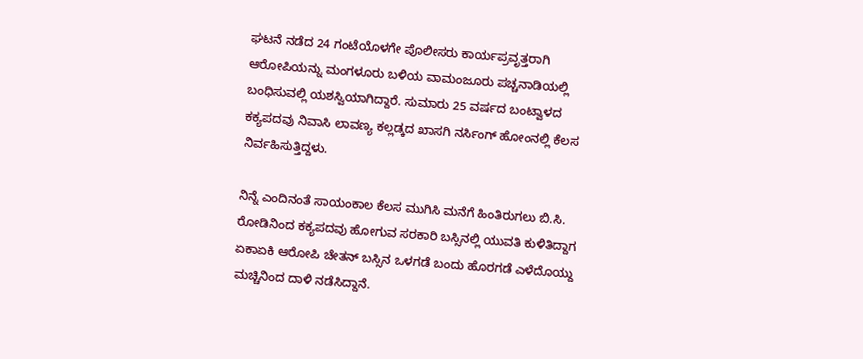ಘಟನೆ ನಡೆದ 24 ಗಂಟೆಯೊಳಗೇ ಪೊಲೀಸರು ಕಾರ್ಯಪ್ರವೃತ್ತರಾಗಿ ಆರೋಪಿಯನ್ನು ಮಂಗಳೂರು ಬಳಿಯ ವಾಮಂಜೂರು ಪಚ್ಚನಾಡಿಯಲ್ಲಿ ಬಂಧಿಸುವಲ್ಲಿ ಯಶಸ್ವಿಯಾಗಿದ್ದಾರೆ. ಸುಮಾರು 25 ವರ್ಷದ ಬಂಟ್ವಾಳದ ಕಕ್ಯಪದವು ನಿವಾಸಿ ಲಾವಣ್ಯ ಕಲ್ಲಡ್ಕದ ಖಾಸಗಿ ನರ್ಸಿಂಗ್ ಹೋಂನಲ್ಲಿ ಕೆಲಸ ನಿರ್ವಹಿಸುತ್ತಿದ್ದಳು.

ನಿನ್ನೆ ಎಂದಿನಂತೆ ಸಾಯಂಕಾಲ ಕೆಲಸ ಮುಗಿಸಿ ಮನೆಗೆ ಹಿಂತಿರುಗಲು ಬಿ.ಸಿ. ರೋಡಿನಿಂದ ಕಕ್ಯಪದವು ಹೋಗುವ ಸರಕಾರಿ ಬಸ್ಸಿನಲ್ಲಿ ಯುವತಿ ಕುಳಿತಿದ್ದಾಗ ಏಕಾಏಕಿ ಆರೋಪಿ ಚೇತನ್ ಬಸ್ಸಿನ ಒಳಗಡೆ ಬಂದು ಹೊರಗಡೆ ಎಳೆದೊಯ್ದು ಮಚ್ಚಿನಿಂದ ದಾಳಿ ನಡೆಸಿದ್ದಾನೆ.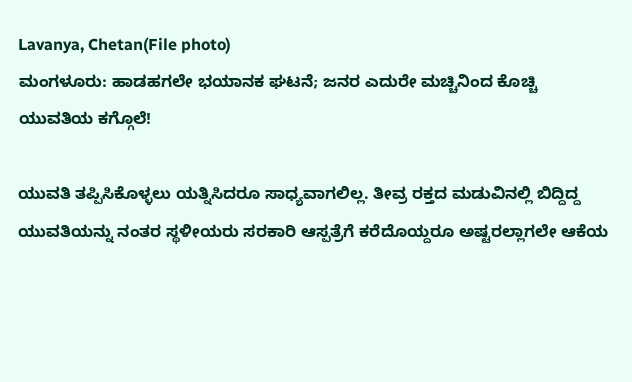Lavanya, Chetan(File photo)
ಮಂಗಳೂರು: ಹಾಡಹಗಲೇ ಭಯಾನಕ ಘಟನೆ; ಜನರ ಎದುರೇ ಮಚ್ಚಿನಿಂದ ಕೊಚ್ಚಿ ಯುವತಿಯ ಕಗ್ಗೊಲೆ!

ಯುವತಿ ತಪ್ಪಿಸಿಕೊಳ್ಳಲು ಯತ್ನಿಸಿದರೂ ಸಾಧ್ಯವಾಗಲಿಲ್ಲ. ತೀವ್ರ ರಕ್ತದ ಮಡುವಿನಲ್ಲಿ ಬಿದ್ದಿದ್ದ ಯುವತಿಯನ್ನು ನಂತರ ಸ್ಥಳೀಯರು ಸರಕಾರಿ ಆಸ್ಪತ್ರೆಗೆ ಕರೆದೊಯ್ದರೂ ಅಷ್ಟರಲ್ಲಾಗಲೇ ಆಕೆಯ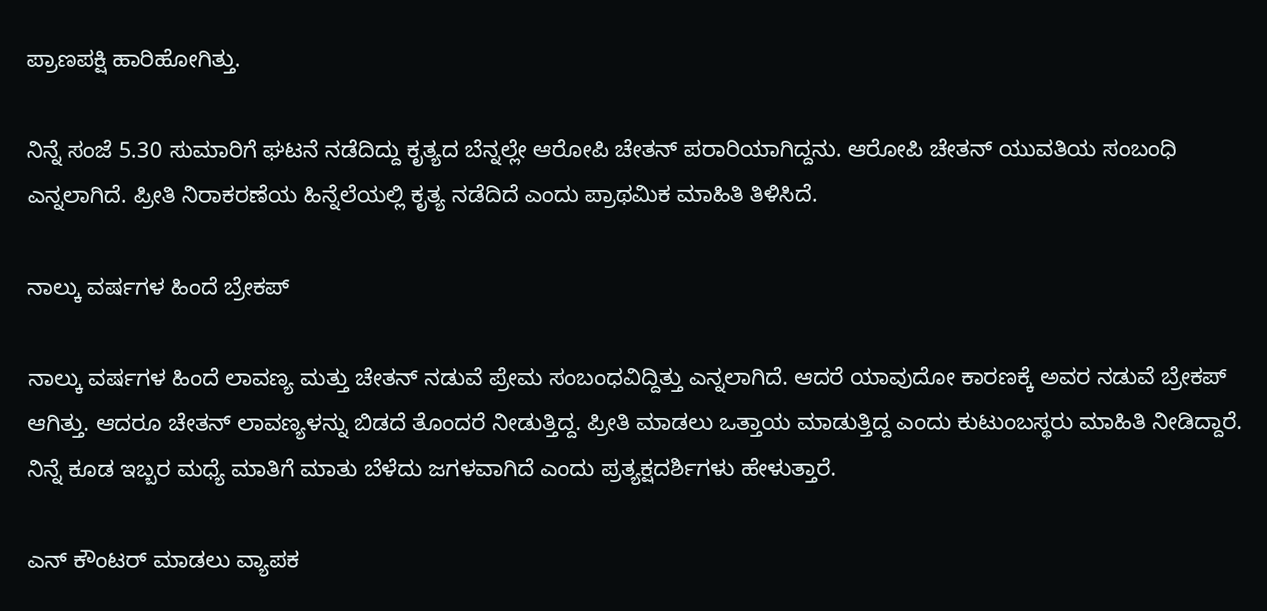ಪ್ರಾಣಪಕ್ಷಿ ಹಾರಿಹೋಗಿತ್ತು.

ನಿನ್ನೆ ಸಂಜೆ 5.30 ಸುಮಾರಿಗೆ ಘಟನೆ ನಡೆದಿದ್ದು ಕೃತ್ಯದ ಬೆನ್ನಲ್ಲೇ ಆರೋಪಿ ಚೇತನ್ ಪರಾರಿಯಾಗಿದ್ದನು. ಆರೋಪಿ ಚೇತನ್ ಯುವತಿಯ ಸಂಬಂಧಿ ಎನ್ನಲಾಗಿದೆ. ಪ್ರೀತಿ ನಿರಾಕರಣೆಯ ಹಿನ್ನೆಲೆಯಲ್ಲಿ ಕೃತ್ಯ ನಡೆದಿದೆ ಎಂದು ಪ್ರಾಥಮಿಕ ಮಾಹಿತಿ ತಿಳಿಸಿದೆ.

ನಾಲ್ಕು ವರ್ಷಗಳ ಹಿಂದೆ ಬ್ರೇಕಪ್

ನಾಲ್ಕು ವರ್ಷಗಳ ಹಿಂದೆ ಲಾವಣ್ಯ ಮತ್ತು ಚೇತನ್ ನಡುವೆ ಪ್ರೇಮ ಸಂಬಂಧವಿದ್ದಿತ್ತು ಎನ್ನಲಾಗಿದೆ. ಆದರೆ ಯಾವುದೋ ಕಾರಣಕ್ಕೆ ಅವರ ನಡುವೆ ಬ್ರೇಕಪ್ ಆಗಿತ್ತು. ಆದರೂ ಚೇತನ್ ಲಾವಣ್ಯಳನ್ನು ಬಿಡದೆ ತೊಂದರೆ ನೀಡುತ್ತಿದ್ದ. ಪ್ರೀತಿ ಮಾಡಲು ಒತ್ತಾಯ ಮಾಡುತ್ತಿದ್ದ ಎಂದು ಕುಟುಂಬಸ್ಥರು ಮಾಹಿತಿ ನೀಡಿದ್ದಾರೆ. ನಿನ್ನೆ ಕೂಡ ಇಬ್ಬರ ಮಧ್ಯೆ ಮಾತಿಗೆ ಮಾತು ಬೆಳೆದು ಜಗಳವಾಗಿದೆ ಎಂದು ಪ್ರತ್ಯಕ್ಷದರ್ಶಿಗಳು ಹೇಳುತ್ತಾರೆ.

ಎನ್ ಕೌಂಟರ್ ಮಾಡಲು ವ್ಯಾಪಕ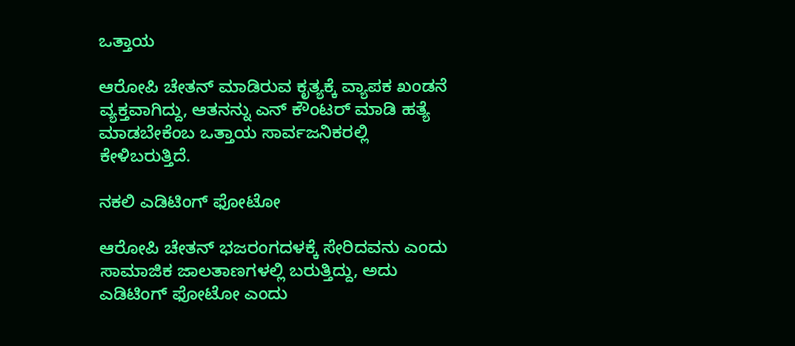ಒತ್ತಾಯ

ಆರೋಪಿ ಚೇತನ್ ಮಾಡಿರುವ ಕೃತ್ಯಕ್ಕೆ ವ್ಯಾಪಕ ಖಂಡನೆ ವ್ಯಕ್ತವಾಗಿದ್ದು, ಆತನನ್ನು ಎನ್ ಕೌಂಟರ್ ಮಾಡಿ ಹತ್ಯೆ ಮಾಡಬೇಕೆಂಬ ಒತ್ತಾಯ ಸಾರ್ವಜನಿಕರಲ್ಲಿ ಕೇಳಿಬರುತ್ತಿದೆ.

ನಕಲಿ ಎಡಿಟಿಂಗ್ ಫೋಟೋ

ಆರೋಪಿ ಚೇತನ್ ಭಜರಂಗದಳಕ್ಕೆ ಸೇರಿದವನು ಎಂದು ಸಾಮಾಜಿಕ ಜಾಲತಾಣಗಳಲ್ಲಿ ಬರುತ್ತಿದ್ದು, ಅದು ಎಡಿಟಿಂಗ್ ಫೋಟೋ ಎಂದು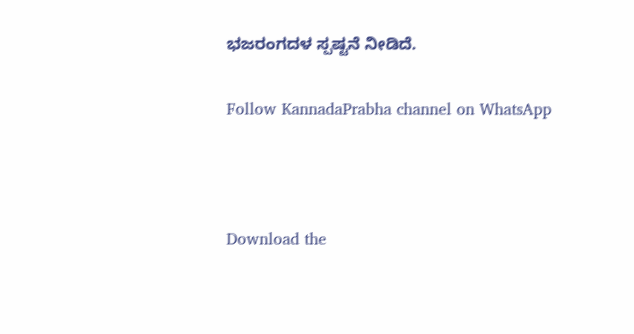ಭಜರಂಗದಳ ಸ್ಪಷ್ಟನೆ ನೀಡಿದೆ.

Follow KannadaPrabha channel on WhatsApp



Download the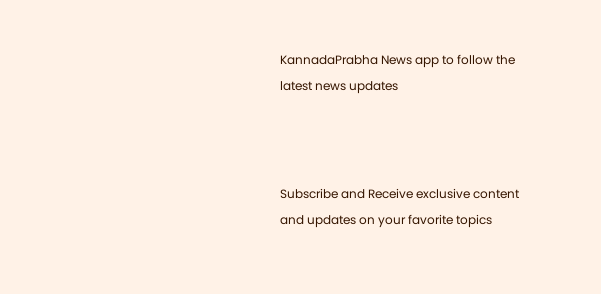KannadaPrabha News app to follow the latest news updates



Subscribe and Receive exclusive content and updates on your favorite topics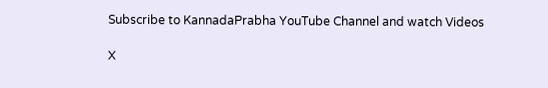Subscribe to KannadaPrabha YouTube Channel and watch Videos

X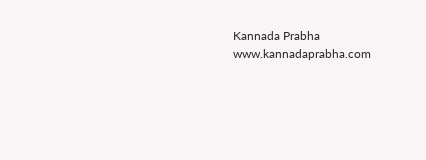Kannada Prabha
www.kannadaprabha.com